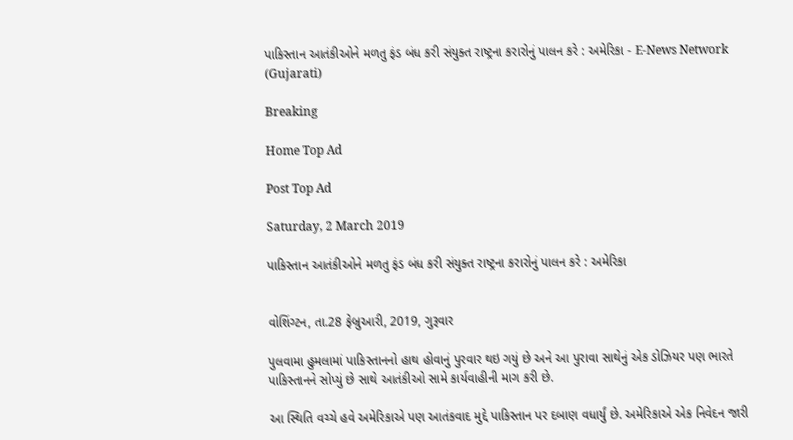પાકિસ્તાન આતંકીઓને મળતુ ફંડ બંધ કરી સંયુક્ત રાષ્ટ્રના કરારોનું પાલન કરે : અમેરિકા - E-News Network (Gujarati)

Breaking

Home Top Ad

Post Top Ad

Saturday, 2 March 2019

પાકિસ્તાન આતંકીઓને મળતુ ફંડ બંધ કરી સંયુક્ત રાષ્ટ્રના કરારોનું પાલન કરે : અમેરિકા


વોશિંગ્ટન, તા.28 ફેબ્રુઆરી, 2019, ગુરૂવાર

પુલવામા હુમલામાં પાકિસ્તાનનો હાથ હોવાનું પુરવાર થઇ ગયું છે અને આ પુરાવા સાથેનું એક ડોઝિયર પણ ભારતે પાકિસ્તાનને સોપ્યું છે સાથે આતંકીઓ સામે કાર્યવાહીની માગ કરી છે.

આ સ્થિતિ વચ્ચે હવે અમેરિકાએ પણ આતંકવાદ મુદ્દે પાકિસ્તાન પર દબાણ વધાર્યું છે. અમેરિકાએ એક નિવેદન જારી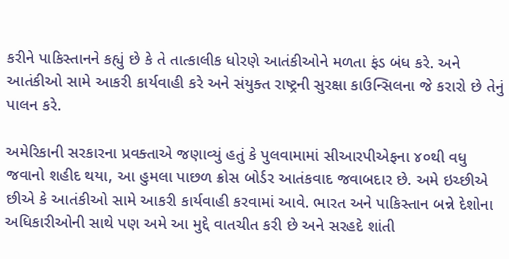કરીને પાકિસ્તાનને કહ્યું છે કે તે તાત્કાલીક ધોરણે આતંકીઓને મળતા ફંડ બંધ કરે. અને આતંકીઓ સામે આકરી કાર્યવાહી કરે અને સંયુક્ત રાષ્ટ્રની સુરક્ષા કાઉન્સિલના જે કરારો છે તેનું પાલન કરે.

અમેરિકાની સરકારના પ્રવક્તાએ જણાવ્યું હતું કે પુલવામામાં સીઆરપીએફના ૪૦થી વધુ જવાનો શહીદ થયા, આ હુમલા પાછળ ક્રોસ બોર્ડર આતંકવાદ જવાબદાર છે. અમે ઇચ્છીએ છીએ કે આતંકીઓ સામે આકરી કાર્યવાહી કરવામાં આવે. ભારત અને પાકિસ્તાન બન્ને દેશોના અધિકારીઓની સાથે પણ અમે આ મુદ્દે વાતચીત કરી છે અને સરહદે શાંતી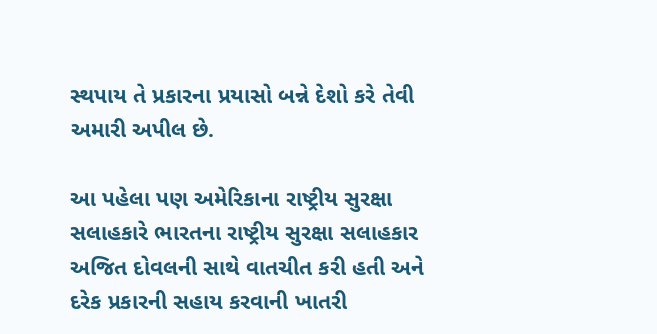સ્થપાય તે પ્રકારના પ્રયાસો બન્ને દેશો કરે તેવી અમારી અપીલ છે.

આ પહેલા પણ અમેરિકાના રાષ્ટ્રીય સુરક્ષા સલાહકારે ભારતના રાષ્ટ્રીય સુરક્ષા સલાહકાર અજિત દોવલની સાથે વાતચીત કરી હતી અને દરેક પ્રકારની સહાય કરવાની ખાતરી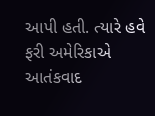આપી હતી. ત્યારે હવે ફરી અમેરિકાએ આતંકવાદ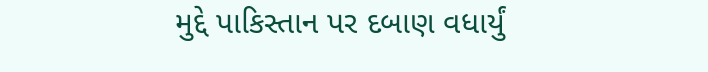મુદ્દે પાકિસ્તાન પર દબાણ વધાર્યું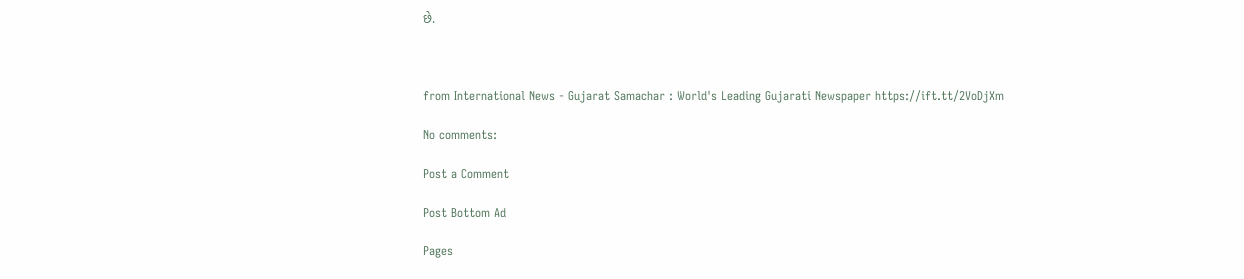છે.



from International News - Gujarat Samachar : World's Leading Gujarati Newspaper https://ift.tt/2VoDjXm

No comments:

Post a Comment

Post Bottom Ad

Pages